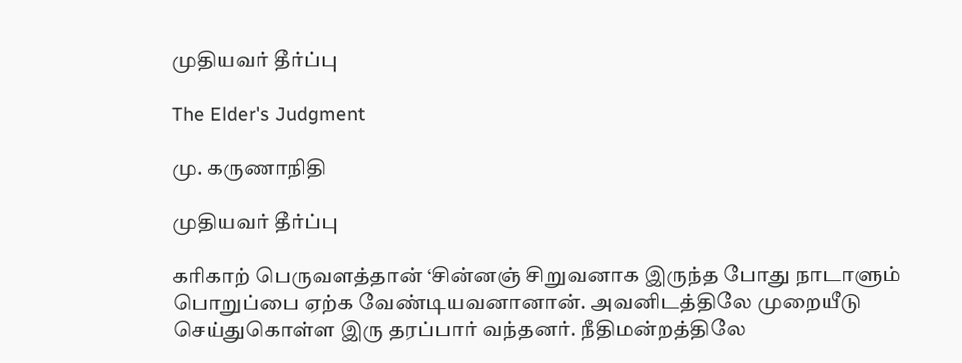முதியவர் தீர்ப்பு

The Elder's Judgment

மு. கருணாநிதி

முதியவர் தீர்ப்பு

கரிகாற் பெருவளத்தான் ‘சின்னஞ் சிறுவனாக இருந்த போது நாடாளும் பொறுப்பை ஏற்க வேண்டியவனானான். அவனிடத்திலே முறையீடு செய்துகொள்ள இரு தரப்பார் வந்தனர். நீதிமன்றத்திலே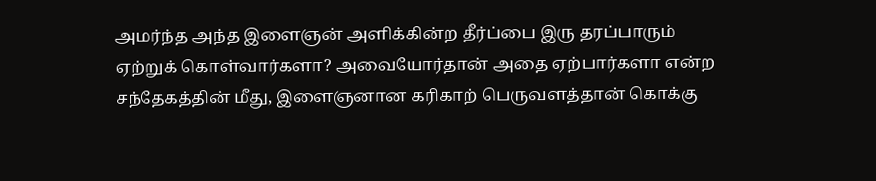அமர்ந்த அந்த இளைஞன் அளிக்கின்ற தீர்ப்பை இரு தரப்பாரும் ஏற்றுக் கொள்வார்களா? அவையோர்தான் அதை ஏற்பார்களா என்ற சந்தேகத்தின் மீது, இளைஞனான கரிகாற் பெருவளத்தான் கொக்கு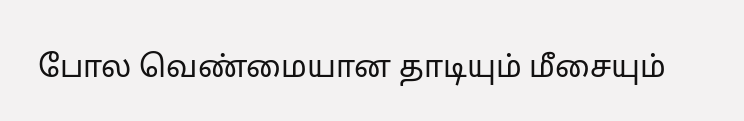போல வெண்மையான தாடியும் மீசையும்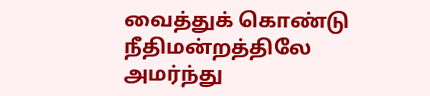வைத்துக் கொண்டு நீதிமன்றத்திலே அமர்ந்து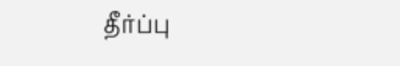தீர்ப்பு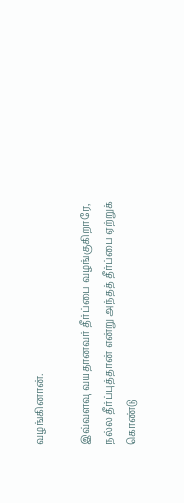வழங்கினான்.

இவ்வளவு வயதானவர் தீர்ப்பை வழங்குகிறாரே, நல்ல தீர்ப்புத்தான் என்று அந்தத் தீர்ப்பை ஏற்றுக் கொண்டு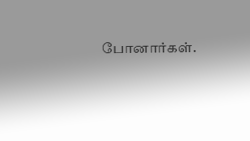போனார்கள்.